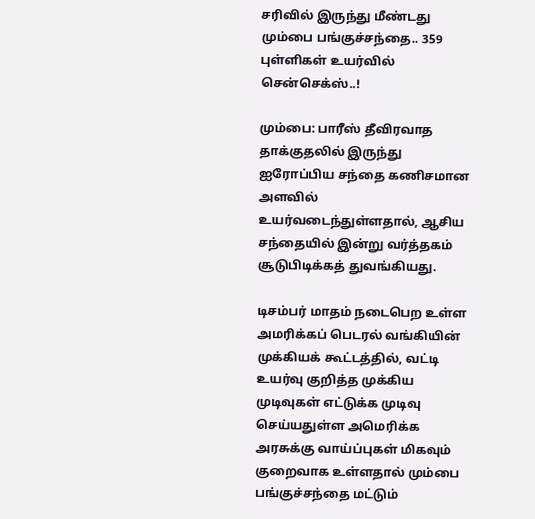சரிவில் இருந்து மீண்டது மும்பை பங்குச்சந்தை.. 359 புள்ளிகள் உயர்வில் சென்செக்ஸ்..!

மும்பை: பாரீஸ் தீவிரவாத தாக்குதலில் இருந்து ஐரோப்பிய சந்தை கணிசமான அளவில் உயர்வடைந்துள்ளதால், ஆசிய சந்தையில் இன்று வர்த்தகம் சூடுபிடிக்கத் துவங்கியது.

டிசம்பர் மாதம் நடைபெற உள்ள அமரிக்கப் பெடரல் வங்கியின் முக்கியக் கூட்டத்தில், வட்டி உயர்வு குறித்த முக்கிய முடிவுகள் எட்டுக்க முடிவு செய்யதுள்ள அமெரிக்க அரசுக்கு வாய்ப்புகள் மிகவும் குறைவாக உள்ளதால் மும்பை பங்குச்சந்தை மட்டும்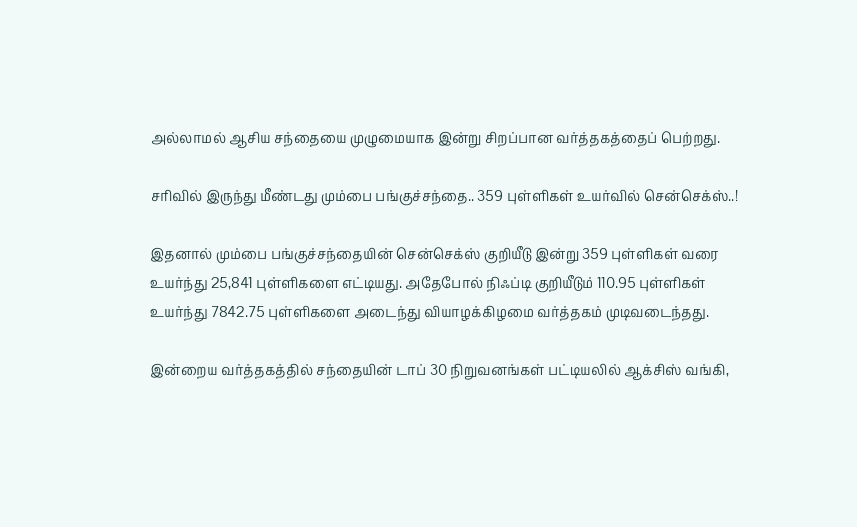அல்லாமல் ஆசிய சந்தையை முழுமையாக இன்று சிறப்பான வர்த்தகத்தைப் பெற்றது.

சரிவில் இருந்து மீண்டது மும்பை பங்குச்சந்தை.. 359 புள்ளிகள் உயர்வில் சென்செக்ஸ்..!

இதனால் மும்பை பங்குச்சந்தையின் சென்செக்ஸ் குறியீடு இன்று 359 புள்ளிகள் வரை உயர்ந்து 25,841 புள்ளிகளை எட்டியது. அதேபோல் நிஃப்டி குறியீடும் 110.95 புள்ளிகள் உயர்ந்து 7842.75 புள்ளிகளை அடைந்து வியாழக்கிழமை வர்த்தகம் முடிவடைந்தது.

இன்றைய வர்த்தகத்தில் சந்தையின் டாப் 30 நிறுவனங்கள் பட்டியலில் ஆக்சிஸ் வங்கி,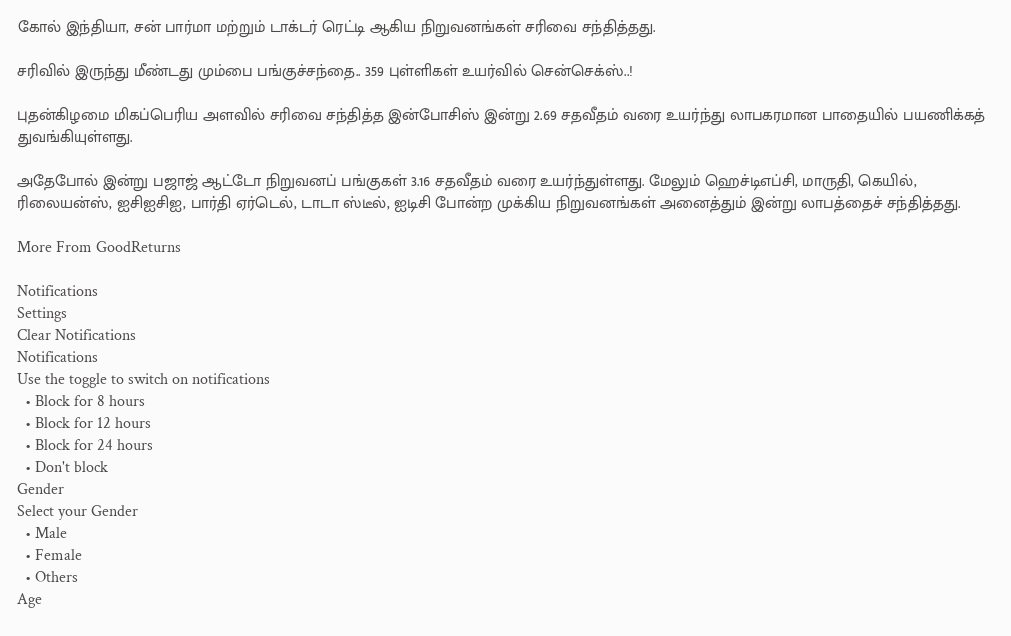கோல் இந்தியா, சன் பார்மா மற்றும் டாக்டர் ரெட்டி ஆகிய நிறுவனங்கள் சரிவை சந்தித்தது.

சரிவில் இருந்து மீண்டது மும்பை பங்குச்சந்தை.. 359 புள்ளிகள் உயர்வில் சென்செக்ஸ்..!

புதன்கிழமை மிகப்பெரிய அளவில் சரிவை சந்தித்த இன்போசிஸ் இன்று 2.69 சதவீதம் வரை உயர்ந்து லாபகரமான பாதையில் பயணிக்கத் துவங்கியுள்ளது.

அதேபோல் இன்று பஜாஜ் ஆட்டோ நிறுவனப் பங்குகள் 3.16 சதவீதம் வரை உயர்ந்துள்ளது. மேலும் ஹெச்டிஎப்சி, மாருதி, கெயில், ரிலையன்ஸ், ஐசிஐசிஐ, பார்தி ஏர்டெல், டாடா ஸ்டீல், ஐடிசி போன்ற முக்கிய நிறுவனங்கள் அனைத்தும் இன்று லாபத்தைச் சந்தித்தது.

More From GoodReturns

Notifications
Settings
Clear Notifications
Notifications
Use the toggle to switch on notifications
  • Block for 8 hours
  • Block for 12 hours
  • Block for 24 hours
  • Don't block
Gender
Select your Gender
  • Male
  • Female
  • Others
Age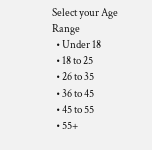Select your Age Range
  • Under 18
  • 18 to 25
  • 26 to 35
  • 36 to 45
  • 45 to 55
  • 55+